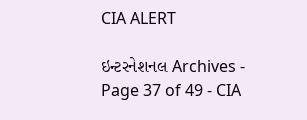CIA ALERT

ઇન્ટરનેશનલ Archives - Page 37 of 49 - CIA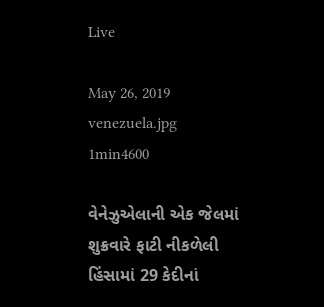Live

May 26, 2019
venezuela.jpg
1min4600

વેનેઝુએલાની એક જેલમાં શુક્રવારે ફાટી નીકળેલી હિંસામાં 29 કેદીનાં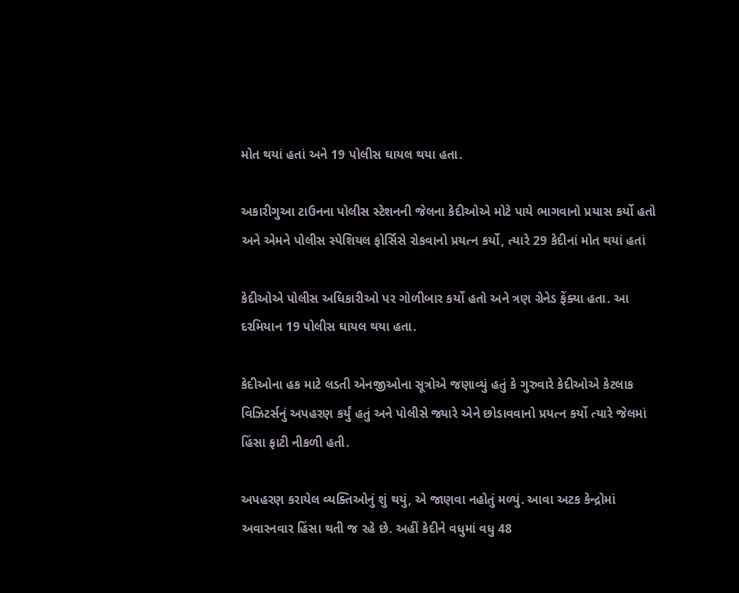મોત થયાં હતાં અને 19 પોલીસ ઘાયલ થયા હતા.

અકારીગુઆ ટાઉનના પોલીસ સ્ટેશનની જેલના કેદીઓએ મોટે પાયે ભાગવાનો પ્રયાસ કર્યો હતો અને એમને પોલીસ સ્પેશિયલ ફોર્સિસે રોકવાનો પ્રયત્ન કર્યો, ત્યારે 29 કેદીનાં મોત થયાં હતાં

કેદીઓએ પોલીસ અધિકારીઓ પર ગોળીબાર કર્યો હતો અને ત્રણ ગ્રેનેડ ફેંક્યા હતા. આ દરમિયાન 19 પોલીસ ઘાયલ થયા હતા.

કેદીઓના હક માટે લડતી એનજીઓના સૂત્રોએ જણાવ્યું હતું કે ગુરુવારે કેદીઓએ કેટલાક વિઝિટર્સનું અપહરણ કર્યું હતું અને પોલીસે જ્યારે એને છોડાવવાનો પ્રયત્ન કર્યો ત્યારે જેલમાં હિંસા ફાટી નીકળી હતી.

અપહરણ કરાયેલ વ્યક્તિઓનું શું થયું, એ જાણવા નહોતું મળ્યું. આવા અટક કેન્દ્રોમાં અવારનવાર હિંસા થતી જ રહે છે. અહીં કેદીને વધુમાં વધુ 48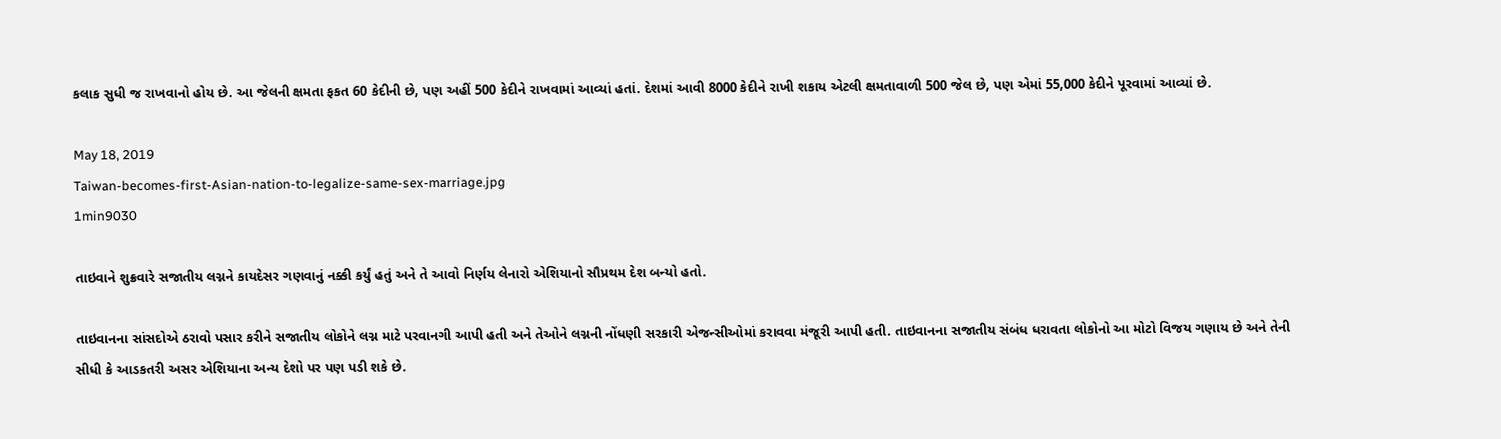કલાક સુધી જ રાખવાનો હોય છે. આ જેલની ક્ષમતા ફકત 60 કેદીની છે, પણ અહીં 500 કેદીને રાખવામાં આવ્યાં હતાં. દેશમાં આવી 8000 કેદીને રાખી શકાય એટલી ક્ષમતાવાળી 500 જેલ છે, પણ એમાં 55,000 કેદીને પૂરવામાં આવ્યાં છે.

May 18, 2019
Taiwan-becomes-first-Asian-nation-to-legalize-same-sex-marriage.jpg
1min9030

તાઇવાને શુક્રવારે સજાતીય લગ્નને કાયદેસર ગણવાનું નક્કી કર્યું હતું અને તે આવો નિર્ણય લેનારો એશિયાનો સૌપ્રથમ દેશ બન્યો હતો.

તાઇવાનના સાંસદોએ ઠરાવો પસાર કરીને સજાતીય લોકોને લગ્ન માટે પરવાનગી આપી હતી અને તેઓને લગ્નની નોંધણી સરકારી એજન્સીઓમાં કરાવવા મંજૂરી આપી હતી. તાઇવાનના સજાતીય સંબંધ ધરાવતા લોકોનો આ મોટો વિજય ગણાય છે અને તેની સીધી કે આડકતરી અસર એશિયાના અન્ય દેશો પર પણ પડી શકે છે.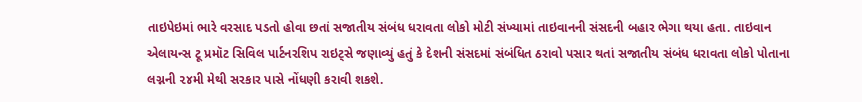તાઇપેઇમાં ભારે વરસાદ પડતો હોવા છતાં સજાતીય સંબંધ ધરાવતા લોકો મોટી સંખ્યામાં તાઇવાનની સંસદની બહાર ભેગા થયા હતા. તાઇવાન એલાયન્સ ટૂ પ્રમૉટ સિવિલ પાર્ટનરશિપ રાઇટ્સે જણાવ્યું હતું કે દેશની સંસદમાં સંબંધિત ઠરાવો પસાર થતાં સજાતીય સંબંધ ધરાવતા લોકો પોતાના લગ્નની ૨૪મી મેથી સરકાર પાસે નોંધણી કરાવી શકશે.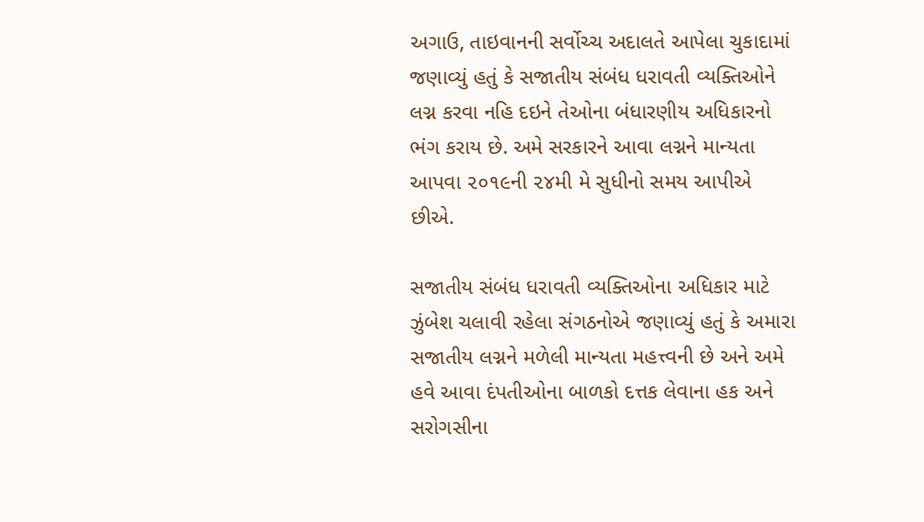અગાઉ, તાઇવાનની સર્વોચ્ચ અદાલતે આપેલા ચુકાદામાં જણાવ્યું હતું કે સજાતીય સંબંધ ધરાવતી વ્યક્તિઓને લગ્ન કરવા નહિ દઇને તેઓના બંધારણીય અધિકારનો ભંગ કરાય છે. અમે સરકારને આવા લગ્નને માન્યતા આપવા ૨૦૧૯ની ૨૪મી મે સુધીનો સમય આપીએ છીએ.

સજાતીય સંબંધ ધરાવતી વ્યક્તિઓના અધિકાર માટે ઝુંબેશ ચલાવી રહેલા સંગઠનોએ જણાવ્યું હતું કે અમારા સજાતીય લગ્નને મળેલી માન્યતા મહત્ત્વની છે અને અમે હવે આવા દંપતીઓના બાળકો દત્તક લેવાના હક અને સરોગસીના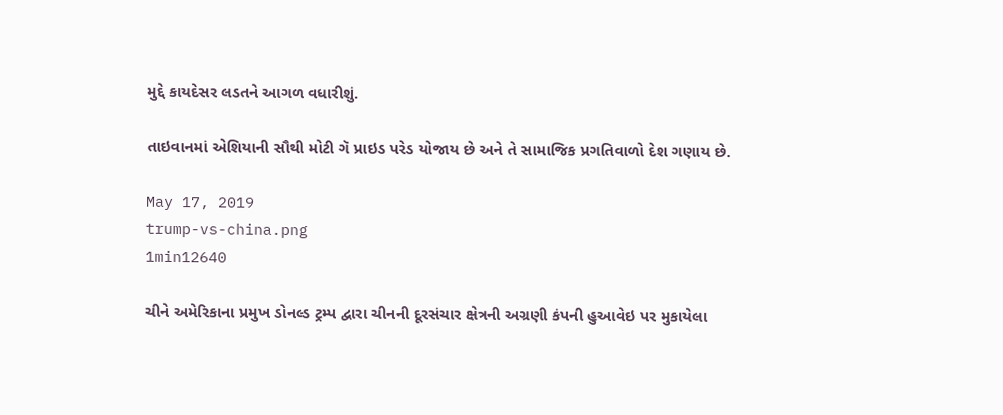મુદ્દે કાયદેસર લડતને આગળ વધારીશું.

તાઇવાનમાં એશિયાની સૌથી મોટી ગૅ પ્રાઇડ પરેડ યોજાય છે અને તે સામાજિક પ્રગતિવાળો દેશ ગણાય છે.

May 17, 2019
trump-vs-china.png
1min12640

ચીને અમેરિકાના પ્રમુખ ડોનલ્ડ ટ્રમ્પ દ્વારા ચીનની દૂરસંચાર ક્ષેત્રની અગ્રણી કંપની હુઆવેઇ પર મુકાયેલા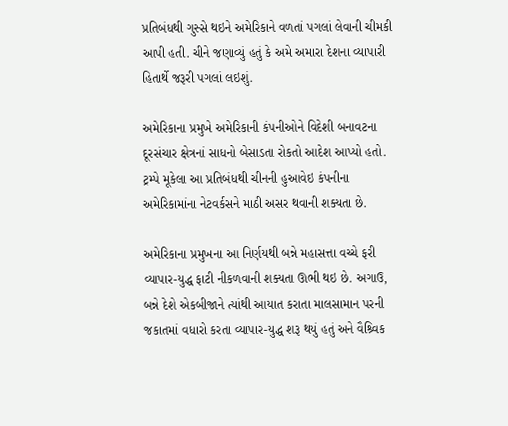પ્રતિબંધથી ગુસ્સે થઇને અમેરિકાને વળતાં પગલાં લેવાની ચીમકી આપી હતી. ચીને જણાવ્યું હતું કે અમે અમારા દેશના વ્યાપારી હિતાર્થે જરૂરી પગલાં લઇશું.

અમેરિકાના પ્રમુખે અમેરિકાની કંપનીઓને વિદેશી બનાવટના દૂરસંચાર ક્ષેત્રનાં સાધનો બેસાડતા રોકતો આદેશ આપ્યો હતો. ટ્રમ્પે મૂકેલા આ પ્રતિબંધથી ચીનની હુઆવેઇ કંપનીના અમેરિકામાંના નેટવર્કસને માઠી અસર થવાની શક્યતા છે.

અમેરિકાના પ્રમુખના આ નિર્ણયથી બન્ને મહાસત્તા વચ્ચે ફરી વ્યાપાર-યુદ્ધ ફાટી નીકળવાની શક્યતા ઊભી થઇ છે. અગાઉ, બન્ને દેશે એકબીજાને ત્યાંથી આયાત કરાતા માલસામાન પરની જકાતમાં વધારો કરતા વ્યાપાર-યુદ્ધ શરૂ થયું હતું અને વૈશ્ર્વિક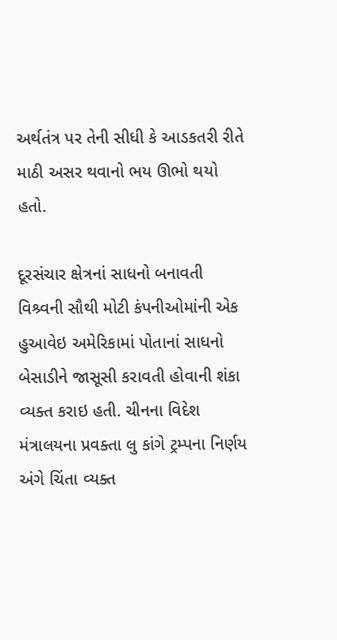અર્થતંત્ર પર તેની સીધી કે આડકતરી રીતે માઠી અસર થવાનો ભય ઊભો થયો હતો.

દૂરસંચાર ક્ષેત્રનાં સાધનો બનાવતી વિશ્ર્વની સૌથી મોટી કંપનીઓમાંની એક હુઆવેઇ અમેરિકામાં પોતાનાં સાધનો બેસાડીને જાસૂસી કરાવતી હોવાની શંકા વ્યક્ત કરાઇ હતી. ચીનના વિદેશ મંત્રાલયના પ્રવક્તા લુ કાંગે ટ્રમ્પના નિર્ણય અંગે ચિંતા વ્યક્ત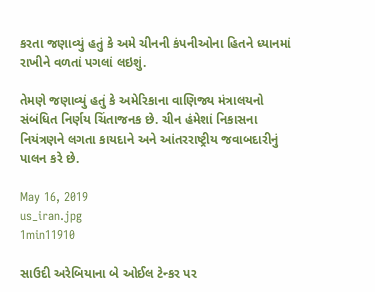કરતા જણાવ્યું હતું કે અમે ચીનની કંપનીઓના હિતને ધ્યાનમાં રાખીને વળતાં પગલાં લઇશું.

તેમણે જણાવ્યું હતું કે અમેરિકાના વાણિજ્ય મંત્રાલયનો સંબંધિત નિર્ણય ચિંતાજનક છે. ચીન હંમેશાં નિકાસના નિયંત્રણને લગતા કાયદાને અને આંતરરાષ્ટ્રીય જવાબદારીનું પાલન કરે છે.

May 16, 2019
us_iran.jpg
1min11910

સાઉદી અરેબિયાના બે ઓઈલ ટેન્કર પર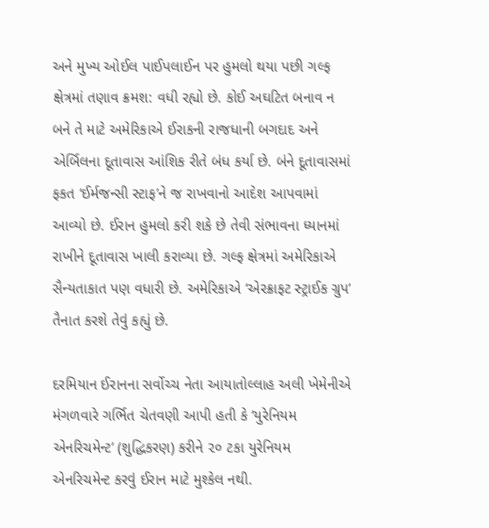અને મુખ્ય ઓઈલ પાઈપલાઈન પર હુમલો થયા પછી ગલ્ફ ક્ષેત્રમાં તણાવ ક્રમશ: વધી રહ્યો છે. કોઈ અઘટિત બનાવ ન બને તે માટે અમેરિકાએ ઈરાકની રાજધાની બગદાદ અને એર્બિલના દૂતાવાસ આંશિક રીતે બંધ કર્યા છે. બંને દૂતાવાસમાં ફકત ‘ઈર્મજન્સી સ્ટાફ’ને જ રાખવાનો આદેશ આપવામાં આવ્યો છે. ઈરાન હુમલો કરી શકે છે તેવી સંભાવના ધ્યાનમાં રાખીને દૂતાવાસ ખાલી કરાવ્યા છે. ગલ્ફ ક્ષેત્રમાં અમેરિકાએ સૈન્યતાકાત પણ વધારી છે. અમેરિકાએ ‘એરક્રાફટ સ્ટ્રાઈક ગ્રુપ’ તૈનાત કરશે તેવું કહ્યું છે.

દરમિયાન ઈરાનના સર્વોચ્ચ નેતા આયાતોલ્લાહ અલી ખેમેનીએ મંગળવારે ગર્ભિત ચેતવણી આપી હતી કે ‘યુરેનિયમ એનરિચમેન્ટ’ (શુદ્ધિકરણ) કરીને ૨૦ ટકા યુરેનિયમ એનરિચમેન્ટ કરવું ઈરાન માટે મુશ્કેલ નથી.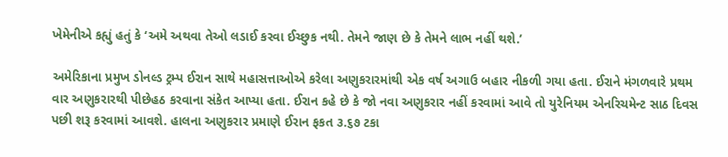ખેમેનીએ કહ્યું હતું કે ‘અમે અથવા તેઓ લડાઈ કરવા ઈચ્છુક નથી. તેમને જાણ છે કે તેમને લાભ નહીં થશે.’

અમેરિકાના પ્રમુખ ડોનલ્ડ ટ્રમ્પ ઈરાન સાથે મહાસત્તાઓએ કરેલા અણુકરારમાંથી એક વર્ષ અગાઉ બહાર નીકળી ગયા હતા. ઈરાને મંગળવારે પ્રથમ વાર અણુકરારથી પીછેહઠ કરવાના સંકેત આપ્યા હતા. ઈરાન કહે છે કે જો નવા અણુકરાર નહીં કરવામાં આવે તો યુરેનિયમ એનરિચમેન્ટ સાઠ દિવસ પછી શરૂ કરવામાં આવશે. હાલના અણુકરાર પ્રમાણે ઈરાન ફકત ૩.૬૭ ટકા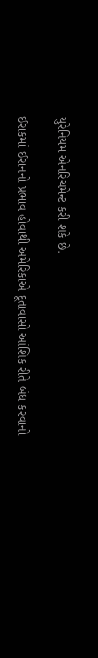યુરેનિયમ એનરિચમેન્ટ કરી શકે છે.

ઈરાકમાં ઈરાનનો પ્રભાવ હોવાથી અમેરિકાએ દૂતાવાસો આંશિક રીતે બંધ કરવાનો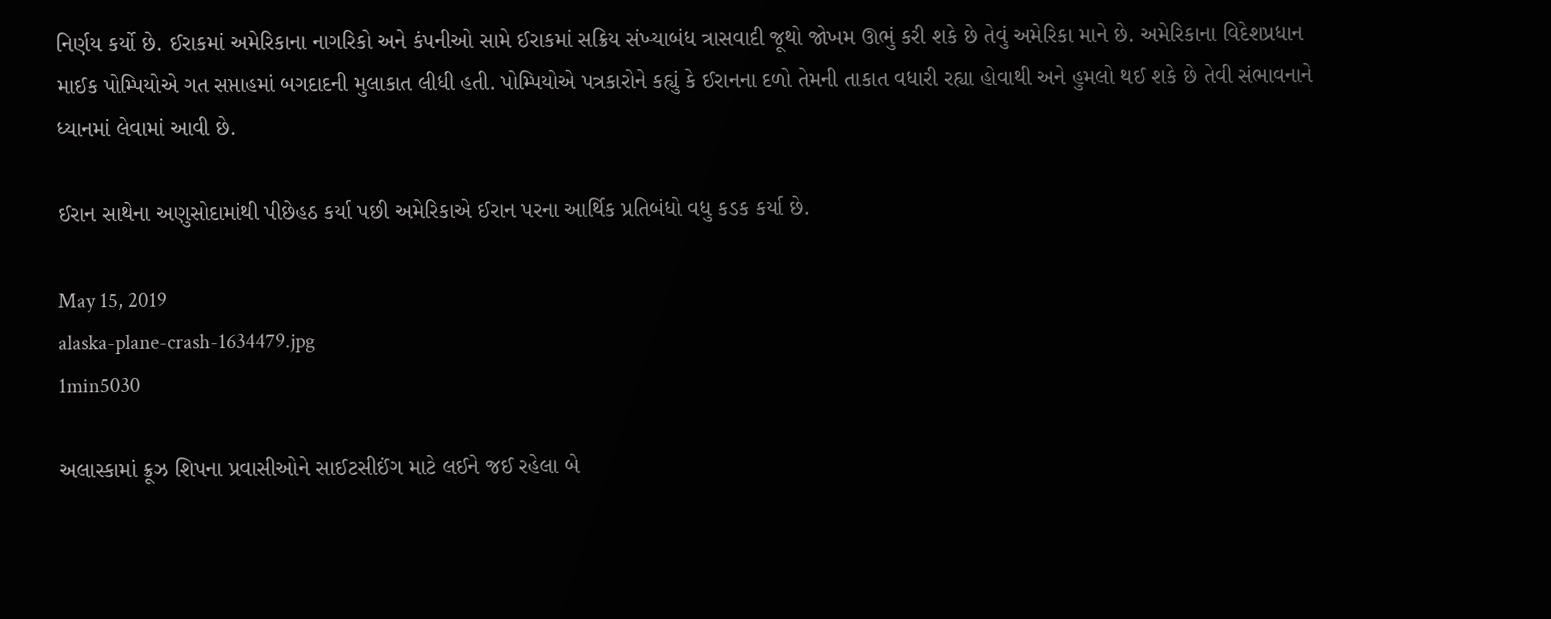નિર્ણય કર્યો છે. ઈરાકમાં અમેરિકાના નાગરિકો અને કંપનીઓ સામે ઈરાકમાં સક્રિય સંખ્યાબંધ ત્રાસવાદી જૂથો જોખમ ઊભું કરી શકે છે તેવું અમેરિકા માને છે. અમેરિકાના વિદેશપ્રધાન માઈક પોમ્પિયોએ ગત સપ્તાહમાં બગદાદની મુલાકાત લીધી હતી. પોમ્પિયોએ પત્રકારોને કહ્યું કે ઈરાનના દળો તેમની તાકાત વધારી રહ્યા હોવાથી અને હુમલો થઈ શકે છે તેવી સંભાવનાને ધ્યાનમાં લેવામાં આવી છે.

ઈરાન સાથેના અણુસોદામાંથી પીછેહઠ કર્યા પછી અમેરિકાએ ઈરાન પરના આર્થિક પ્રતિબંધો વધુ કડક કર્યા છે.

May 15, 2019
alaska-plane-crash-1634479.jpg
1min5030

અલાસ્કામાં ક્રૂઝ શિપના પ્રવાસીઓને સાઈટસીઈંગ માટે લઈને જઈ રહેલા બે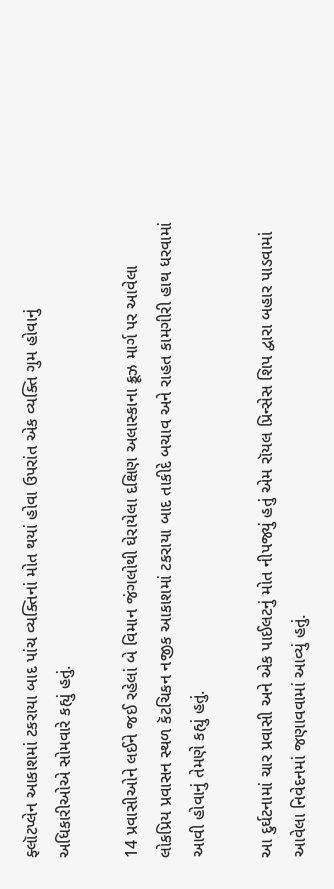ફ્લૉટપ્લેન આકાશમાં ટકરાયા બાદ પાંચ વ્યક્તિનાં મોત થયાં હોવા ઉપરાંત એક વ્યક્તિ ગુમ હોવાનું અધિકારીઓએ સોમવારે કહ્યું હતું.

14 પ્રવાસીઓને લઈને જઈ રહેલાં બે વિમાન જંગલોથી ઘેરાયેલા દક્ષિણ અલાસ્કાના ક્રૂઝ માર્ગ પર આવેલા લોકપ્રિય પ્રવાસન સ્થળ કૅટચિકન નજીક આકાશમાં ટકરાયા બાદ તાકીદે બચાવ અને રાહત કામગીરી હાથ ધરવામાં આવી હોવાનું તેમણે કહ્યું હતું.

આ દુર્ઘટનામાં ચાર પ્રવાસી અને એક પાઈલટનું મોત નીપજ્યું હતું એમ રૉયલ પ્રિન્સેસ શિપ દ્વારા બહાર પાડવામાં આવેલા નિવેદનમાં જણાવવામાં આવ્યું હતું.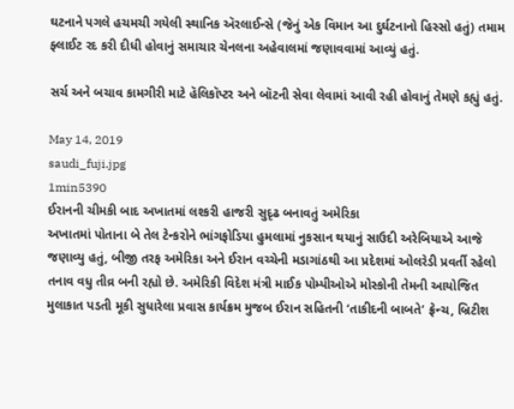ઘટનાને પગલે હચમચી ગયેલી સ્થાનિક ઍરલાઈન્સે (જેનું એક વિમાન આ દુર્ઘટનાનો હિસ્સો હતું) તમામ ફ્લાઈટ રદ કરી દીધી હોવાનું સમાચાર ચેનલના અહેવાલમાં જણાવવામાં આવ્યું હતું.

સર્ચ અને બચાવ કામગીરી માટે હૅલિકૉપ્ટર અને બૉટની સેવા લેવામાં આવી રહી હોવાનું તેમણે કહ્યું હતું.

May 14, 2019
saudi_fuji.jpg
1min5390
ઈરાનની ચીમકી બાદ અખાતમાં લશ્કરી હાજરી સુદૃઢ બનાવતું અમેરિકા
અખાતમાં પોતાના બે તેલ ટેન્કરોને ભાંગફોડિયા હુમલામાં નુકસાન થયાનું સાઉદી અરેબિયાએ આજે જણાવ્યુ હતું, બીજી તરફ અમેરિકા અને ઈરાન વચ્ચેની મડાગાંઠથી આ પ્રદેશમાં ઓલરેડી પ્રવર્તી રહેલો તનાવ વધુ તીવ્ર બની રહ્યો છે. અમેરિકી વિદેશ મંત્રી માઈક પોમ્પીઓએ મોસ્કોની તેમની આયોજિત મુલાકાત પડતી મૂકી સુધારેલા પ્રવાસ કાર્યક્રમ મુજબ ઈરાન સહિતની ‘તાકીદની બાબતે’ ફ્રેન્ચ, બ્રિટીશ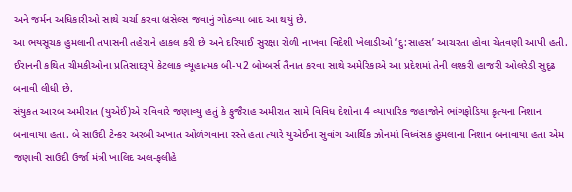અને જર્મન અધિકારીઓ સાથે ચર્ચા કરવા બ્રસેલ્સ જવાનું ગોઠવ્યા બાદ આ થયું છે.
આ ભયસૂચક હુમલાની તપાસની તહેરાને હાકલ કરી છે અને દરિયાઈ સુરક્ષા રોળી નાખવા વિદેશી ખેલાડીઓ ‘દુ:સાહસ’ આચરતા હોવા ચેતવણી આપી હતી. ઈરાનની કથિત ચીમકીઓના પ્રતિસાદરૂપે કેટલાક વ્યૂહાત્મક બી-પ2 બોમ્બર્સ તૈનાત કરવા સાથે અમેરિકાએ આ પ્રદેશમાં તેની લશ્કરી હાજરી ઓલરેડી સુદૃઢ બનાવી લીધી છે.
સંયુકત આરબ અમીરાત (યુએઈ)એ રવિવારે જણાવ્યુ હતું કે ફુજૈરાહ અમીરાત સામે વિવિધ દેશોના 4 વ્યાપારિક જહાજોને ભાંગફોડિયા કૃત્યના નિશાન બનાવાયા હતા. બે સાઉદી ટેન્કર અરબી અખાત ઓળંગવાના રસ્તે હતા ત્યારે યુએઈના સુવાંગ આર્થિક ઝોનમાં વિધ્વંસક હુમલાના નિશાન બનાવાયા હતા એમ જણાવી સાઉદી ઉર્જા મંત્રી ખાલિદ અલ-ફલીહે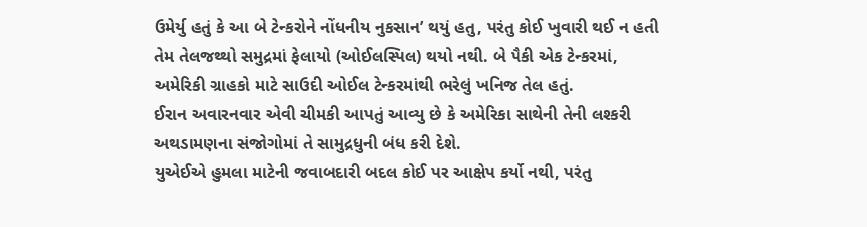ઉમેર્યુ હતું કે આ બે ટેન્કરોને નોંધનીય નુકસાન’ થયું હતુ, પરંતુ કોઈ ખુવારી થઈ ન હતી તેમ તેલજથ્થો સમુદ્રમાં ફેલાયો (ઓઈલસ્પિલ) થયો નથી. બે પૈકી એક ટેન્કરમાં, અમેરિકી ગ્રાહકો માટે સાઉદી ઓઈલ ટેન્કરમાંથી ભરેલું ખનિજ તેલ હતું.
ઈરાન અવારનવાર એવી ચીમકી આપતું આવ્યુ છે કે અમેરિકા સાથેની તેની લશ્કરી અથડામણના સંજોગોમાં તે સામુદ્રધુની બંધ કરી દેશે.
યુએઈએ હુમલા માટેની જવાબદારી બદલ કોઈ પર આક્ષેપ કર્યો નથી, પરંતુ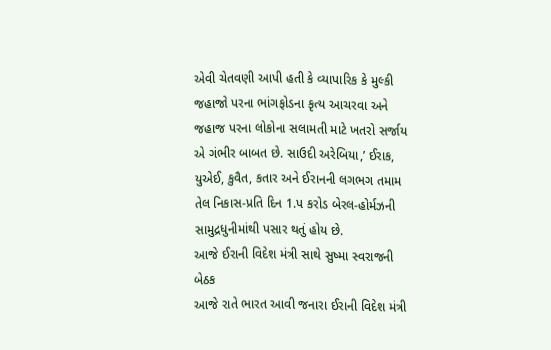એવી ચેતવણી આપી હતી કે વ્યાપારિક કે મુલ્કી જહાજો પરના ભાંગફોડના કૃત્ય આચરવા અને જહાજ પરના લોકોના સલામતી માટે ખતરો સર્જાય એ ગંભીર બાબત છે. સાઉદી અરેબિયા,’ ઈરાક, યુએઈ, કુવૈત, કતાર અને ઈરાનની લગભગ તમામ તેલ નિકાસ-પ્રતિ દિન 1.પ કરોડ બેરલ-હોર્મઝની સામુદ્રધુનીમાંથી પસાર થતું હોય છે.
આજે ઈરાની વિદેશ મંત્રી સાથે સુષ્મા સ્વરાજની બેઠક
આજે રાતે ભારત આવી જનારા ઈરાની વિદેશ મંત્રી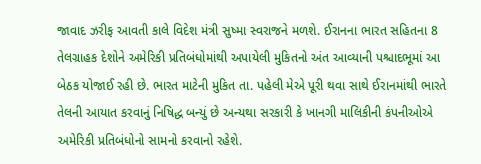જાવાદ ઝરીફ આવતી કાલે વિદેશ મંત્રી સુષ્મા સ્વરાજને મળશે. ઈરાનના ભારત સહિતના 8 તેલગ્રાહક દેશોને અમેરિકી પ્રતિબંધોમાંથી અપાયેલી મુકિતનો અંત આવ્યાની પશ્ચાદભૂમાં આ બેઠક યોજાઈ રહી છે. ભારત માટેની મુકિત તા. પહેલી મેએ પૂરી થવા સાથે ઈરાનમાંથી ભારતે તેલની આયાત કરવાનું નિષિદ્ધ બન્યું છે અન્યથા સરકારી કે ખાનગી માલિકીની કંપનીઓએ અમેરિકી પ્રતિબંધોનો સામનો કરવાનો રહેશે.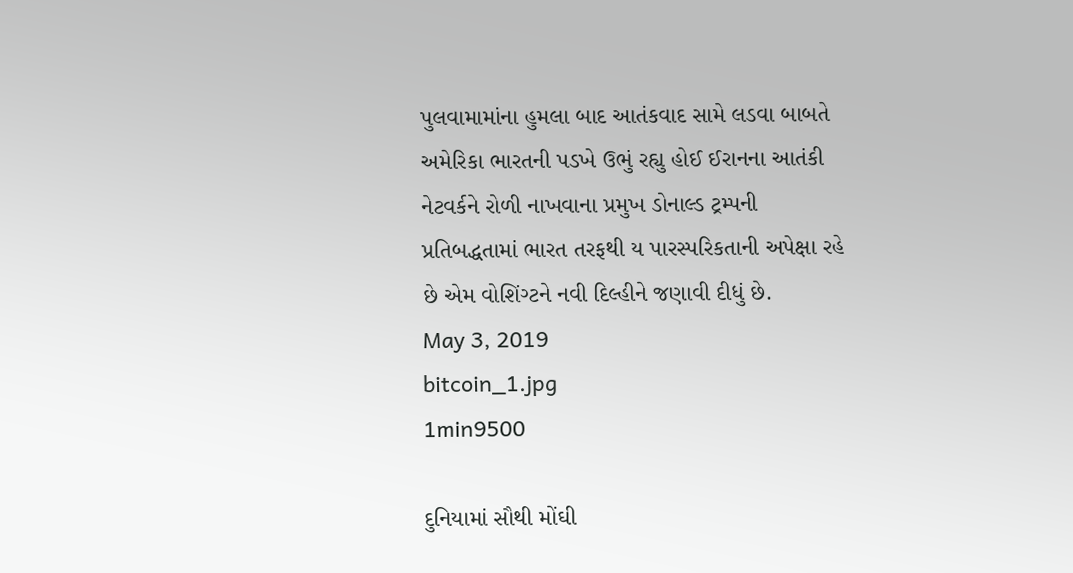પુલવામામાંના હુમલા બાદ આતંકવાદ સામે લડવા બાબતે અમેરિકા ભારતની પડખે ઉભું રહ્યુ હોઈ ઈરાનના આતંકી નેટવર્કને રોળી નાખવાના પ્રમુખ ડોનાલ્ડ ટ્રમ્પની પ્રતિબદ્ધતામાં ભારત તરફથી ય પારસ્પરિકતાની અપેક્ષા રહે છે એમ વોશિંગ્ટને નવી દિલ્હીને જણાવી દીધું છે.
May 3, 2019
bitcoin_1.jpg
1min9500

દુનિયામાં સૌથી મોંઘી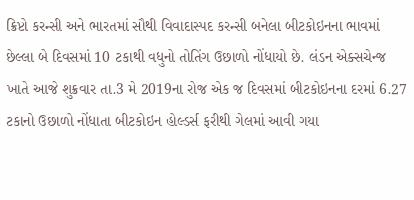ક્રિપ્ટો કરન્સી અને ભારતમાં સૌથી વિવાદાસ્પદ કરન્સી બનેલા બીટકોઇનના ભાવમાં છેલ્લા બે દિવસમાં 10 ટકાથી વધુનો તોતિંગ ઉછાળો નોંધાયો છે. લંડન એક્સચેન્જ ખાતે આજે શુક્રવાર તા.3 મે 2019ના રોજ એક જ દિવસમાં બીટકોઇનના દરમાં 6.27 ટકાનો ઉછાળો નોંધાતા બીટકોઇન હોલ્ડર્સ ફરીથી ગેલમાં આવી ગયા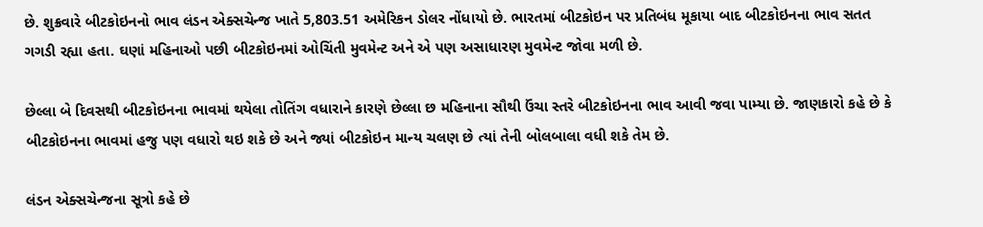છે. શુક્રવારે બીટકોઇનનો ભાવ લંડન એક્સચેન્જ ખાતે 5,803.51 અમેરિકન ડોલર નોંધાયો છે. ભારતમાં બીટકોઇન પર પ્રતિબંધ મૂકાયા બાદ બીટકોઇનના ભાવ સતત ગગડી રહ્યા હતા. ઘણાં મહિનાઓ પછી બીટકોઇનમાં ઓચિંતી મુવમેન્ટ અને એ પણ અસાધારણ મુવમેન્ટ જોવા મળી છે.

છેલ્લા બે દિવસથી બીટકોઇનના ભાવમાં થયેલા તોતિંગ વધારાને કારણે છેલ્લા છ મહિનાના સૌથી ઉંચા સ્તરે બીટકોઇનના ભાવ આવી જવા પામ્યા છે. જાણકારો કહે છે કે બીટકોઇનના ભાવમાં હજુ પણ વધારો થઇ શકે છે અને જ્યાં બીટકોઇન માન્ય ચલણ છે ત્યાં તેની બોલબાલા વધી શકે તેમ છે.

લંડન એક્સચેન્જના સૂત્રો કહે છે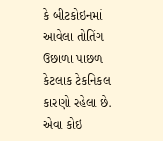કે બીટકોઇનમાં આવેલા તોતિંગ ઉછાળા પાછળ કેટલાક ટેકનિકલ કારણો રહેલા છે. એવા કોઇ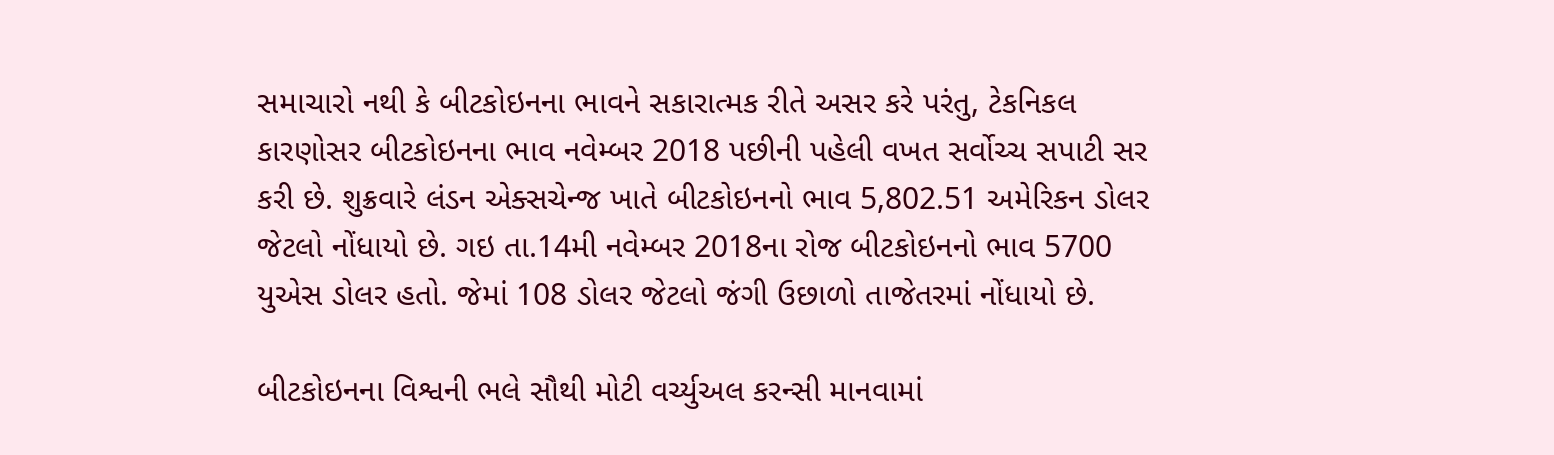સમાચારો નથી કે બીટકોઇનના ભાવને સકારાત્મક રીતે અસર કરે પરંતુ, ટેકનિકલ કારણોસર બીટકોઇનના ભાવ નવેમ્બર 2018 પછીની પહેલી વખત સર્વોચ્ચ સપાટી સર કરી છે. શુક્રવારે લંડન એક્સચેન્જ ખાતે બીટકોઇનનો ભાવ 5,802.51 અમેરિકન ડોલર જેટલો નોંધાયો છે. ગઇ તા.14મી નવેમ્બર 2018ના રોજ બીટકોઇનનો ભાવ 5700 યુએસ ડોલર હતો. જેમાં 108 ડોલર જેટલો જંગી ઉછાળો તાજેતરમાં નોંધાયો છે.

બીટકોઇનના વિશ્વની ભલે સૌથી મોટી વર્ચ્યુઅલ કરન્સી માનવામાં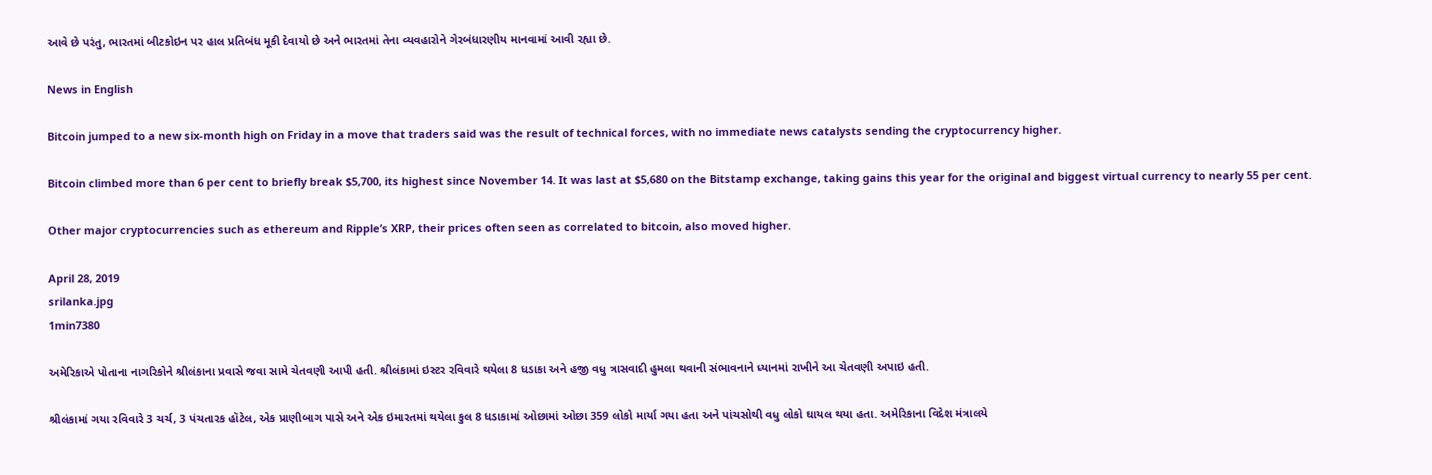આવે છે પરંતુ, ભારતમાં બીટકોઇન પર હાલ પ્રતિબંધ મૂકી દેવાયો છે અને ભારતમાં તેના વ્યવહારોને ગેરબંધારણીય માનવામાં આવી રહ્યા છે.

News in English

Bitcoin jumped to a new six-month high on Friday in a move that traders said was the result of technical forces, with no immediate news catalysts sending the cryptocurrency higher.

Bitcoin climbed more than 6 per cent to briefly break $5,700, its highest since November 14. It was last at $5,680 on the Bitstamp exchange, taking gains this year for the original and biggest virtual currency to nearly 55 per cent.

Other major cryptocurrencies such as ethereum and Ripple’s XRP, their prices often seen as correlated to bitcoin, also moved higher.

April 28, 2019
srilanka.jpg
1min7380

અમેરિકાએ પોતાના નાગરિકોને શ્રીલંકાના પ્રવાસે જવા સામે ચેતવણી આપી હતી. શ્રીલંકામાં ઇસ્ટર રવિવારે થયેલા 8 ધડાકા અને હજી વધુ ત્રાસવાદી હુમલા થવાની સંભાવનાને ધ્યાનમાં રાખીને આ ચેતવણી અપાઇ હતી.

શ્રીલંકામાં ગયા રવિવારે 3 ચર્ચ, 3 પંચતારક હૉટેલ, એક પ્રાણીબાગ પાસે અને એક ઇમારતમાં થયેલા કુલ 8 ધડાકામાં ઓછામાં ઓછા 359 લોકો માર્યા ગયા હતા અને પાંચસોથી વધુ લોકો ઘાયલ થયા હતા. અમેરિકાના વિદેશ મંત્રાલયે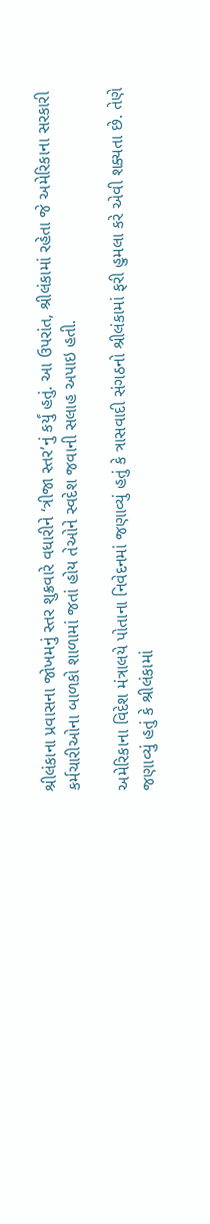શ્રીલંકાના પ્રવાસના જોખમનું સ્તર શુક્રવારે વધારીને ‘ત્રીજા સ્તર’નું કર્યું હતું. આ ઉપરાંત, શ્રીલંકામાં રહેતા જે અમેરિકાના સરકારી કર્મચારીઓના બાળકો શાળામાં જતાં હોય તેઓને સ્વદેશ જવાની સલાહ અપાઇ હતી.

અમેરિકાના વિદેશ મંત્રાલયે પોતાના નિવેદનમાં જણાવ્યું હતું કે ત્રાસવાદી સંગઠનો શ્રીલંકામાં ફરી હુમલા કરે એવી શક્યતા છે. તેણે જણાવ્યું હતું કે શ્રીલંકામાં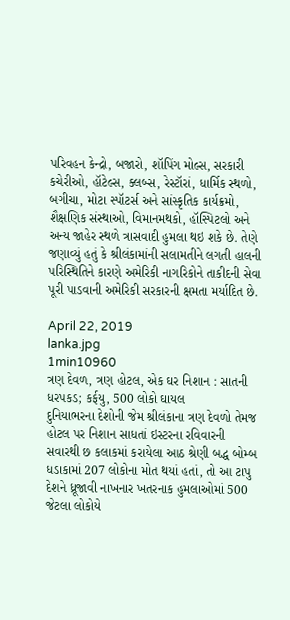પરિવહન કેન્દ્રો, બજારો, શૉપિંગ મોલ્સ, સરકારી કચેરીઓ, હૉટેલ્સ, ક્લબ્સ, રેસ્ટૉરાં, ધાર્મિક સ્થળો, બગીચા, મોટા સ્પૉટર્સ અને સાંસ્કૃતિક કાર્યક્રમો, શૈક્ષણિક સંસ્થાઓ, વિમાનમથકો, હૉસ્પિટલો અને અન્ય જાહેર સ્થળે ત્રાસવાદી હુમલા થઇ શકે છે. તેણે જણાવ્યું હતું કે શ્રીલંકામાંની સલામતીને લગતી હાલની પરિસ્થિતિને કારણે અમેરિકી નાગરિકોને તાકીદની સેવા પૂરી પાડવાની અમેરિકી સરકારની ક્ષમતા મર્યાદિત છે.

April 22, 2019
lanka.jpg
1min10960
ત્રણ દેવળ, ત્રણ હોટલ, એક ઘર નિશાન : સાતની ધરપકડ; કર્ફયુ, 500 લોકો ઘાયલ
દુનિયાભરના દેશોની જેમ શ્રીલંકાના ત્રણ દેવળો તેમજ હોટલ પર નિશાન સાધતાં ઇસ્ટરના રવિવારની સવારથી છ કલાકમાં કરાયેલા આઠ શ્રેણી બદ્ધ બોમ્બ ધડાકામાં 207 લોકોના મોત થયાં હતાં, તો આ ટાપુ દેશને ધ્રૂજાવી નાખનાર ખતરનાક હુમલાઓમાં 500 જેટલા લોકોયે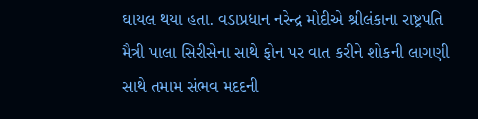ઘાયલ થયા હતા. વડાપ્રધાન નરેન્દ્ર મોદીએ શ્રીલંકાના રાષ્ટ્રપતિ મૈત્રી પાલા સિરીસેના સાથે ફોન પર વાત કરીને શોકની લાગણી સાથે તમામ સંભવ મદદની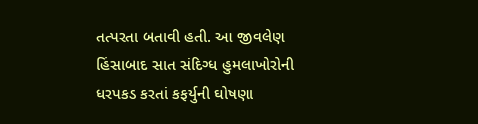તત્પરતા બતાવી હતી. આ જીવલેણ હિંસાબાદ સાત સંદિગ્ધ હુમલાખોરોની ધરપકડ કરતાં કફર્યુની ઘોષણા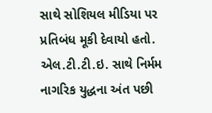સાથે સોશિયલ મીડિયા પર પ્રતિબંધ મૂકી દેવાયો હતો.
એલ.ટી.ટી.ઇ. સાથે નિર્મમ નાગરિક યુદ્ધના અંત પછી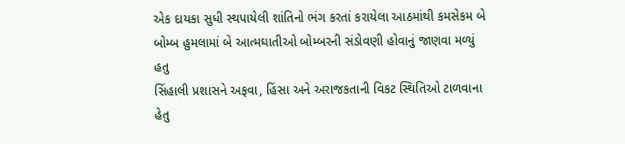એક દાયકા સુધી સ્થપાયેલી શાંતિનો ભંગ કરતાં કરાયેલા આઠમાંથી કમસેકમ બે બોમ્બ હુમલામાં બે આત્મઘાતીઓ બોમ્બરની સંડોવણી હોવાનું જાણવા મળ્યું હતુ
સિંહાલી પ્રશાસને અફવા, હિંસા અને અરાજકતાની વિકટ સ્થિતિઓ ટાળવાના હેતુ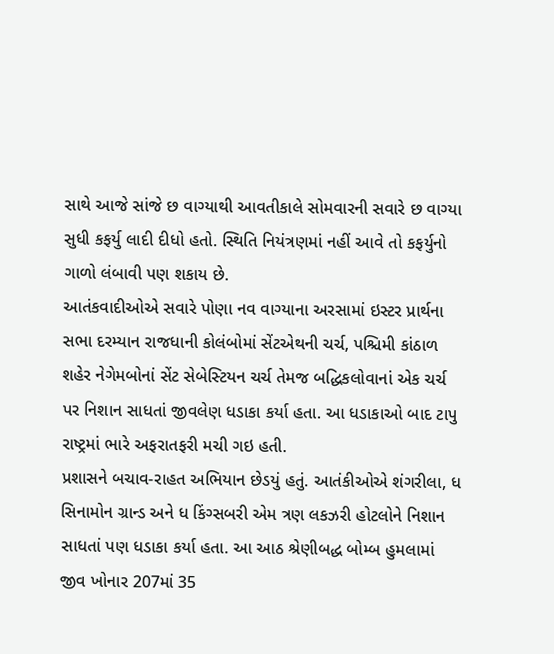સાથે આજે સાંજે છ વાગ્યાથી આવતીકાલે સોમવારની સવારે છ વાગ્યા સુધી કફર્યુ લાદી દીધો હતો. સ્થિતિ નિયંત્રણમાં નહીં આવે તો કફર્યુનો ગાળો લંબાવી પણ શકાય છે.
આતંકવાદીઓએ સવારે પોણા નવ વાગ્યાના અરસામાં ઇસ્ટર પ્રાર્થના સભા દરમ્યાન રાજધાની કોલંબોમાં સેંટએથની ચર્ચ, પશ્ચિમી કાંઠાળ શહેર નેગેમબોનાં સેંટ સેબેસ્ટિયન ચર્ચ તેમજ બદ્ધિકલોવાનાં એક ચર્ચ પર નિશાન સાધતાં જીવલેણ ધડાકા કર્યા હતા. આ ધડાકાઓ બાદ ટાપુ રાષ્ટ્રમાં ભારે અફરાતફરી મચી ગઇ હતી.
પ્રશાસને બચાવ-રાહત અભિયાન છેડયું હતું. આતંકીઓએ શંગરીલા, ધ સિનામોન ગ્રાન્ડ અને ધ કિંગ્સબરી એમ ત્રણ લકઝરી હોટલોને નિશાન સાધતાં પણ ધડાકા કર્યા હતા. આ આઠ શ્રેણીબદ્ધ બોમ્બ હુમલામાં જીવ ખોનાર 207માં 35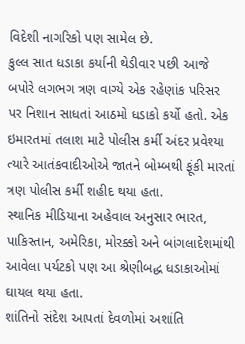વિદેશી નાગરિકો પણ સામેલ છે.
કુલ્લ સાત ધડાકા કર્યાની થેડીવાર પછી આજે બપોરે લગભગ ત્રણ વાગ્યે એક રહેણાંક પરિસર પર નિશાન સાધતાં આઠમો ધડાકો કર્યો હતો. એક ઇમારતમાં તલાશ માટે પોલીસ કર્મી અંદર પ્રવેશ્યા ત્યારે આતંકવાદીઓએ જાતને બોમ્બથી ફૂંકી મારતાં ત્રણ પોલીસ કર્મી શહીદ થયા હતા.
સ્થાનિક મીડિયાના અહેવાલ અનુસાર ભારત, પાકિસ્તાન, અમેરિકા, મોરક્કો અને બાંગલાદેશમાંથી આવેલા પર્યટકો પણ આ શ્રેણીબદ્ધ ધડાકાઓમાં ઘાયલ થયા હતા.
શાંતિનો સંદેશ આપતાં દેવળોમાં અશાંતિ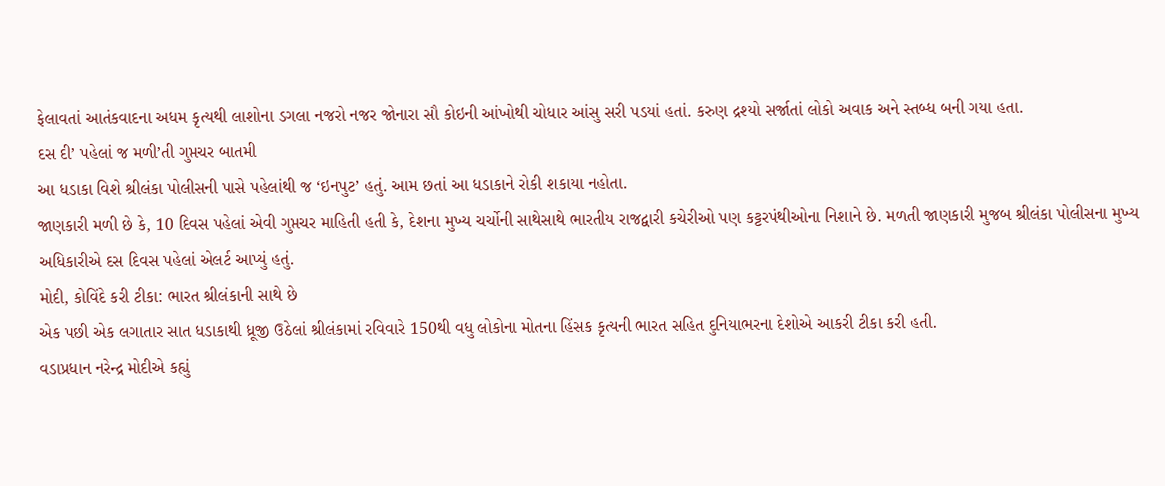ફેલાવતાં આતંકવાદના અધમ કૃત્યથી લાશોના ડગલા નજરો નજર જોનારા સૌ કોઇની આંખોથી ચોધાર આંસુ સરી પડયાં હતાં. કરુણ દ્રશ્યો સર્જાતાં લોકો અવાક અને સ્તબ્ધ બની ગયા હતા.
દસ દી’ પહેલાં જ મળી’તી ગુપ્તચર બાતમી
આ ધડાકા વિશે શ્રીલંકા પોલીસની પાસે પહેલાંથી જ ‘ઇનપુટ’ હતું. આમ છતાં આ ધડાકાને રોકી શકાયા નહોતા.
જાણકારી મળી છે કે, 10 દિવસ પહેલાં એવી ગુપ્તચર માહિતી હતી કે, દેશના મુખ્ય ચર્ચોની સાથેસાથે ભારતીય રાજદ્વારી કચેરીઓ પણ કટ્ટરપંથીઓના નિશાને છે. મળતી જાણકારી મુજબ શ્રીલંકા પોલીસના મુખ્ય અધિકારીએ દસ દિવસ પહેલાં એલર્ટ આપ્યું હતું.
મોદી, કોવિંદે કરી ટીકા: ભારત શ્રીલંકાની સાથે છે
એક પછી એક લગાતાર સાત ધડાકાથી ધ્રૂજી ઉઠેલાં શ્રીલંકામાં રવિવારે 150થી વધુ લોકોના મોતના હિંસક કૃત્યની ભારત સહિત દુનિયાભરના દેશોએ આકરી ટીકા કરી હતી.
વડાપ્રધાન નરેન્દ્ર મોદીએ કહ્યું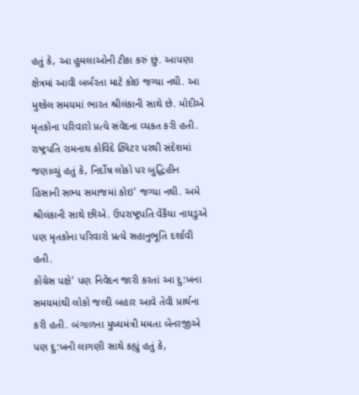હતું કે, આ હુમલાઓની ટીકા કરું છું. આપણા ક્ષેત્રમાં આવી બર્બરતા માટે કોઇ જગ્યા નથી. આ મુશ્કેલ સમયમાં ભારત શ્રીલંકાની સાથે છે. મોદીએ મૃતકોના પરિવારો પ્રત્યે સંવેદના વ્યકત કરી હતી.
રાષ્ટ્રપતિ રામનાથ કોવિંદે ટ્વિટર પરથી સંદેશમાં જણાવ્યું હતું કે, નિર્દોષ લોકો પર બુદ્ધિહીન હિંસાની સભ્ય સમાજમાં કોઇ’ જગ્યા નથી. અમે શ્રીલંકાની સાથે છીએ. ઉપરાષ્ટ્રપતિ વેંકૈયા નાયડુએ પણ મૃતકોના પરિવારો પ્રત્યે સહાનુભૂતિ દર્શાવી હતી.
કોંગ્રેસ પક્ષે’ પણ નિવેદન જારી કરતાં આ દુ:ખના સમયમાંથી લોકો જલ્દી બહાર આવે તેવી પ્રાર્થના કરી હતી. બંગાળના મુખ્યમંત્રી મમતા બેનરજીએ પણ દુ:ખની લાગણી સાથે કહ્યું હતું કે,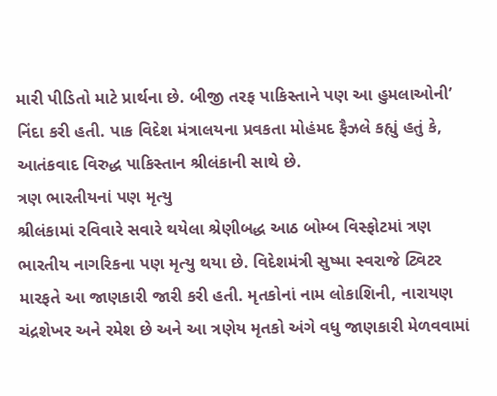મારી પીડિતો માટે પ્રાર્થના છે. બીજી તરફ પાકિસ્તાને પણ આ હુમલાઓની’ નિંદા કરી હતી. પાક વિદેશ મંત્રાલયના પ્રવકતા મોહંમદ ફૈઝલે કહ્યું હતું કે, આતંકવાદ વિરુદ્ધ પાકિસ્તાન શ્રીલંકાની સાથે છે.
ત્રણ ભારતીયનાં પણ મૃત્યુ
શ્રીલંકામાં રવિવારે સવારે થયેલા શ્રેણીબદ્ધ આઠ બોમ્બ વિસ્ફોટમાં ત્રણ ભારતીય નાગરિકના પણ મૃત્યુ થયા છે. વિદેશમંત્રી સુષ્મા સ્વરાજે ટ્વિટર મારફતે આ જાણકારી જારી કરી હતી. મૃતકોનાં નામ લોકાશિની, નારાયણ ચંદ્રશેખર અને રમેશ છે અને આ ત્રણેય મૃતકો અંગે વધુ જાણકારી મેળવવામાં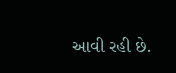આવી રહી છે.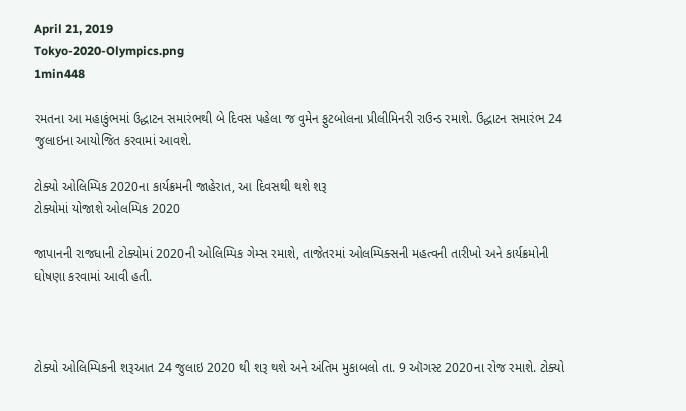April 21, 2019
Tokyo-2020-Olympics.png
1min448

રમતના આ મહાકુંભમાં ઉદ્ધાટન સમારંભથી બે દિવસ પહેલા જ વુમેન ફુટબોલના પ્રીલીમિનરી રાઉન્ડ રમાશે. ઉદ્ધાટન સમારંભ 24 જુલાઇના આયોજિત કરવામાં આવશે.

ટોક્યો ઓલિમ્પિક 2020ના કાર્યક્રમની જાહેરાત, આ દિવસથી થશે શરૂ
ટોક્યોમાં યોજાશે ઓલમ્પિક 2020

જાપાનની રાજધાની ટોક્યોમાં 2020ની ઓલિમ્પિક ગેમ્સ રમાશે, તાજેતરમાં ઓલમ્પિક્સની મહત્વની તારીખો અને કાર્યક્રમોની ઘોષણા કરવામાં આવી હતી.



ટોક્યો ઓલિમ્પિકની શરૂઆત 24 જુલાઇ 2020 થી શરૂ થશે અને અંતિમ મુકાબલો તા. 9 ઑગસ્ટ 2020ના રોજ રમાશે. ટોક્યો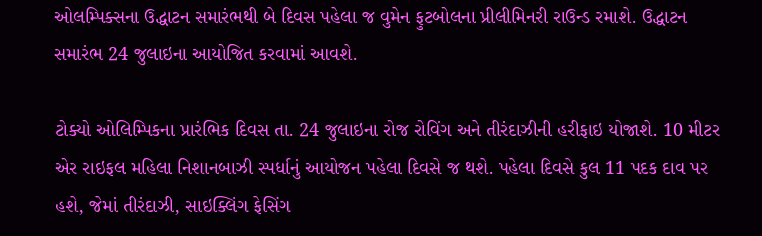ઓલમ્પિક્સના ઉદ્ધાટન સમારંભથી બે દિવસ પહેલા જ વુમેન ફુટબોલના પ્રીલીમિનરી રાઉન્ડ રમાશે. ઉદ્ધાટન સમારંભ 24 જુલાઇના આયોજિત કરવામાં આવશે.

ટોક્યો ઓલિમ્પિકના પ્રારંભિક દિવસ તા. 24 જુલાઇના રોજ રોવિંગ અને તીરંદાઝીની હરીફાઇ યોજાશે. 10 મીટર એર રાઇફલ મહિલા નિશાનબાઝી સ્પર્ધાનું આયોજન પહેલા દિવસે જ થશે. પહેલા દિવસે કુલ 11 પદક દાવ પર હશે, જેમાં તીરંદાઝી, સાઇક્લિંગ ફેસિંગ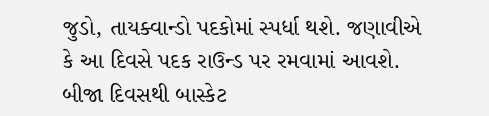જુડો, તાયક્વાન્ડો પદકોમાં સ્પર્ધા થશે. જણાવીએ કે આ દિવસે પદક રાઉન્ડ પર રમવામાં આવશે. બીજા દિવસથી બાસ્કેટ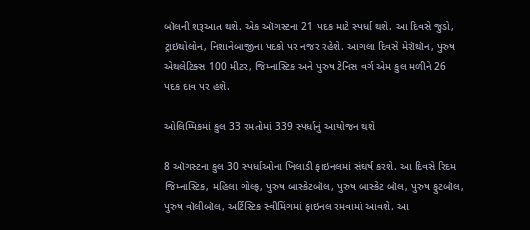બૉલની શરૂઆત થશે. એક ઑગસ્ટના 21 પદક માટે સ્પર્ધા થશે. આ દિવસે જુડો, ટ્રાઇથોલોન, નિશાનેબાજીના પદકો પર નજર રહેશે. આગલા દિવસે મેરૉથૉન, પુરુષ એથલેટિક્સ 100 મીટર, જિમ્નાસ્ટિક અને પુરુષ ટેનિસ વર્ગ એમ કુલ મળીને 26 પદક દાવ પર હશે.

ઓલિમ્પિકમાં કુલ 33 રમતોમાં 339 સ્પર્ધાનું આયોજન થશે

8 ઑગસ્ટના કુલ 30 સ્પર્ધાઓના ખિલાડી ફાઇનલમાં સંઘર્ષ કરશે. આ દિવસે રિદમ જિમ્નાસ્ટિક, મહિલા ગોલ્ફ, પુરુષ બાસ્કેટબૉલ, પુરુષ બાસ્કેટ બૉલ, પુરુષ ફુટબૉલ, પુરુષ વૉલીબૉલ, અર્ટિસ્ટિક સ્વીમિંગમાં ફાઇનલ રમવામાં આવશે. આ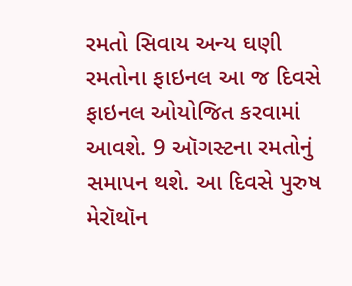રમતો સિવાય અન્ય ઘણી રમતોના ફાઇનલ આ જ દિવસે ફાઇનલ ઓયોજિત કરવામાં આવશે. 9 ઑગસ્ટના રમતોનું સમાપન થશે. આ દિવસે પુરુષ મેરૉથૉન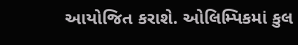આયોજિત કરાશે. ઓલિમ્પિકમાં કુલ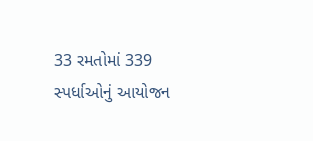33 રમતોમાં 339 સ્પર્ધાઓનું આયોજન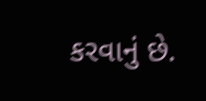કરવાનું છે.